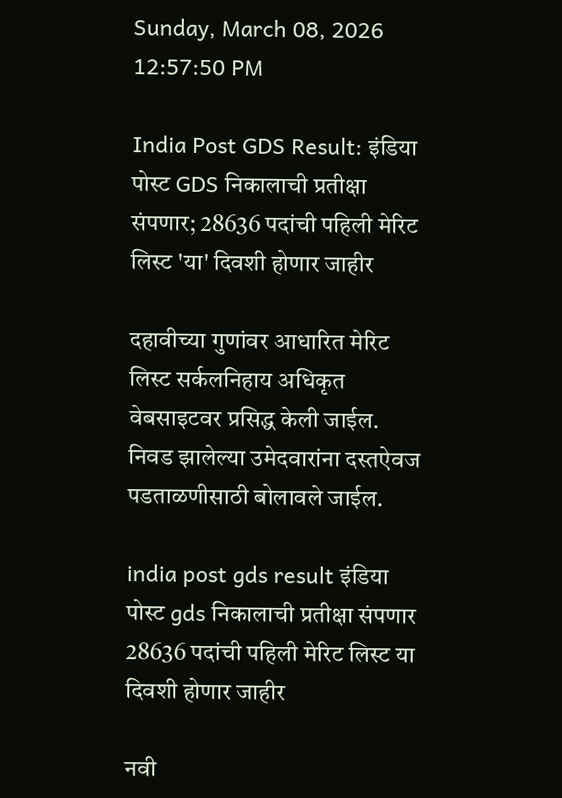Sunday, March 08, 2026 12:57:50 PM

India Post GDS Result: इंडिया पोस्ट GDS निकालाची प्रतीक्षा संपणार; 28636 पदांची पहिली मेरिट लिस्ट 'या' दिवशी होणार जाहीर

दहावीच्या गुणांवर आधारित मेरिट लिस्ट सर्कलनिहाय अधिकृत वेबसाइटवर प्रसिद्ध केली जाईल. निवड झालेल्या उमेदवारांना दस्तऐवज पडताळणीसाठी बोलावले जाईल.

india post gds result इंडिया पोस्ट gds निकालाची प्रतीक्षा संपणार 28636 पदांची पहिली मेरिट लिस्ट या दिवशी होणार जाहीर

नवी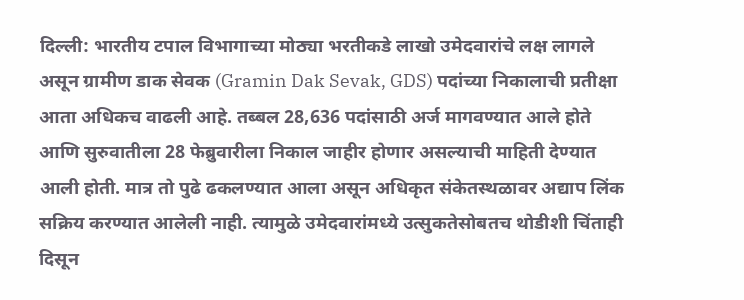दिल्ली: भारतीय टपाल विभागाच्या मोठ्या भरतीकडे लाखो उमेदवारांचे लक्ष लागले असून ग्रामीण डाक सेवक (Gramin Dak Sevak, GDS) पदांच्या निकालाची प्रतीक्षा आता अधिकच वाढली आहे. तब्बल 28,636 पदांसाठी अर्ज मागवण्यात आले होते आणि सुरुवातीला 28 फेब्रुवारीला निकाल जाहीर होणार असल्याची माहिती देण्यात आली होती. मात्र तो पुढे ढकलण्यात आला असून अधिकृत संकेतस्थळावर अद्याप लिंक सक्रिय करण्यात आलेली नाही. त्यामुळे उमेदवारांमध्ये उत्सुकतेसोबतच थोडीशी चिंताही दिसून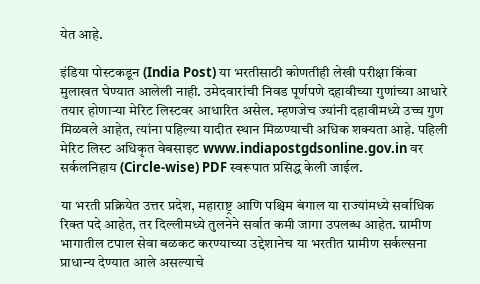येत आहे.

इंडिया पोस्टकडून (India Post) या भरतीसाठी कोणतीही लेखी परीक्षा किंवा मुलाखत घेण्यात आलेली नाही. उमेदवारांची निवड पूर्णपणे दहावीच्या गुणांच्या आधारे तयार होणाऱ्या मेरिट लिस्टवर आधारित असेल. म्हणजेच ज्यांनी दहावीमध्ये उच्च गुण मिळवले आहेत, त्यांना पहिल्या यादीत स्थान मिळण्याची अधिक शक्यता आहे. पहिली मेरिट लिस्ट अधिकृत वेबसाइट www.indiapostgdsonline.gov.in वर सर्कलनिहाय (Circle-wise) PDF स्वरूपात प्रसिद्ध केली जाईल.

या भरती प्रक्रियेत उत्तर प्रदेश, महाराष्ट्र आणि पश्चिम बंगाल या राज्यांमध्ये सर्वाधिक रिक्त पदे आहेत, तर दिल्लीमध्ये तुलनेने सर्वात कमी जागा उपलब्ध आहेत. ग्रामीण भागातील टपाल सेवा बळकट करण्याच्या उद्देशानेच या भरतीत ग्रामीण सर्कल्सना प्राधान्य देण्यात आले असल्याचे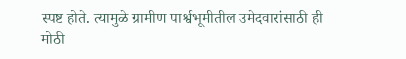स्पष्ट होते. त्यामुळे ग्रामीण पार्श्वभूमीतील उमेदवारांसाठी ही मोठी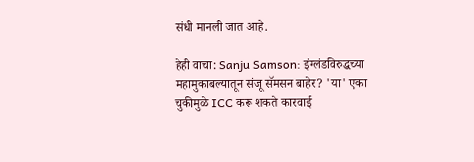संधी मानली जात आहे.

हेही वाचा: Sanju Samson: इंग्लंडविरुद्धच्या महामुकाबल्यातून संजू सॅमसन बाहेर? 'या' एका चुकीमुळे ICC करू शकते कारवाई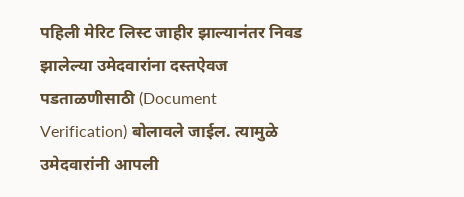पहिली मेरिट लिस्ट जाहीर झाल्यानंतर निवड झालेल्या उमेदवारांना दस्तऐवज पडताळणीसाठी (Document Verification) बोलावले जाईल. त्यामुळे उमेदवारांनी आपली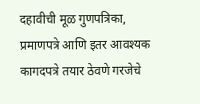दहावीची मूळ गुणपत्रिका, प्रमाणपत्रे आणि इतर आवश्यक कागदपत्रे तयार ठेवणे गरजेचे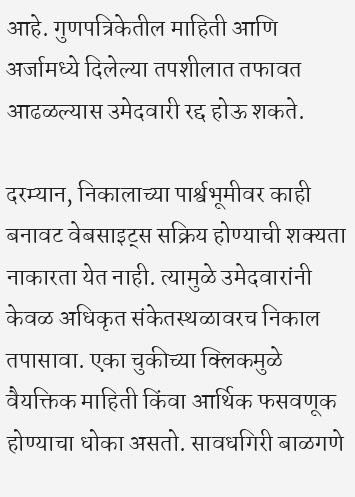आहे. गुणपत्रिकेतील माहिती आणि अर्जामध्ये दिलेल्या तपशीलात तफावत आढळल्यास उमेदवारी रद्द होऊ शकते.

दरम्यान, निकालाच्या पार्श्वभूमीवर काही बनावट वेबसाइट्स सक्रिय होण्याची शक्यता नाकारता येत नाही. त्यामुळे उमेदवारांनी केवळ अधिकृत संकेतस्थळावरच निकाल तपासावा. एका चुकीच्या क्लिकमुळे वैयक्तिक माहिती किंवा आर्थिक फसवणूक होण्याचा धोका असतो. सावधगिरी बाळगणे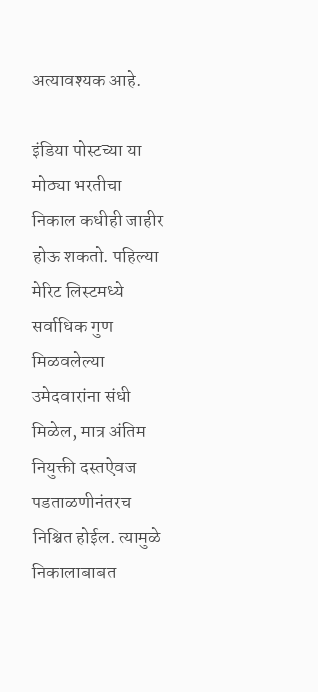अत्यावश्यक आहे.

इंडिया पोस्टच्या या मोठ्या भरतीचा निकाल कधीही जाहीर होऊ शकतो. पहिल्या मेरिट लिस्टमध्ये सर्वाधिक गुण मिळवलेल्या उमेदवारांना संधी मिळेल, मात्र अंतिम नियुक्ती दस्तऐवज पडताळणीनंतरच निश्चित होईल. त्यामुळे निकालाबाबत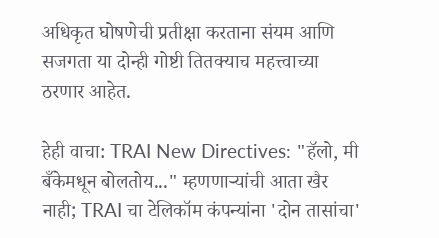अधिकृत घोषणेची प्रतीक्षा करताना संयम आणि सजगता या दोन्ही गोष्टी तितक्याच महत्त्वाच्या ठरणार आहेत.

हेही वाचा: TRAI New Directives: "हॅलो, मी बँकेमधून बोलतोय..." म्हणणाऱ्यांची आता खैर नाही; TRAI चा टेलिकॉम कंपन्यांना 'दोन तासांचा'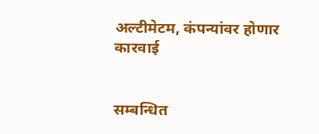अल्टीमेटम, कंपन्यांवर होणार कारवाई


सम्बन्धित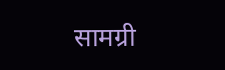सामग्री